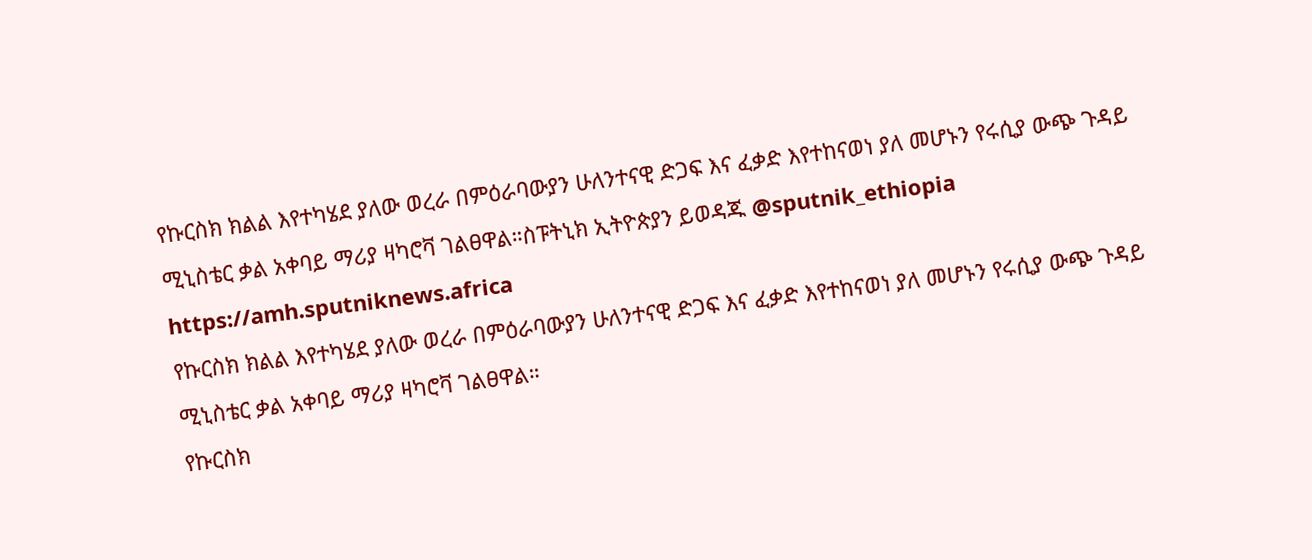የኩርስክ ክልል እየተካሄደ ያለው ወረራ በምዕራባውያን ሁለንተናዊ ድጋፍ እና ፈቃድ እየተከናወነ ያለ መሆኑን የሩሲያ ውጭ ጉዳይ ሚኒስቴር ቃል አቀባይ ማሪያ ዛካሮቫ ገልፀዋል።ስፑትኒክ ኢትዮጵያን ይወዳጁ @sputnik_ethiopia
https://amh.sputniknews.africa
የኩርስክ ክልል እየተካሄደ ያለው ወረራ በምዕራባውያን ሁለንተናዊ ድጋፍ እና ፈቃድ እየተከናወነ ያለ መሆኑን የሩሲያ ውጭ ጉዳይ ሚኒስቴር ቃል አቀባይ ማሪያ ዛካሮቫ ገልፀዋል።
የኩርስክ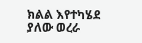ክልል እየተካሄደ ያለው ወረራ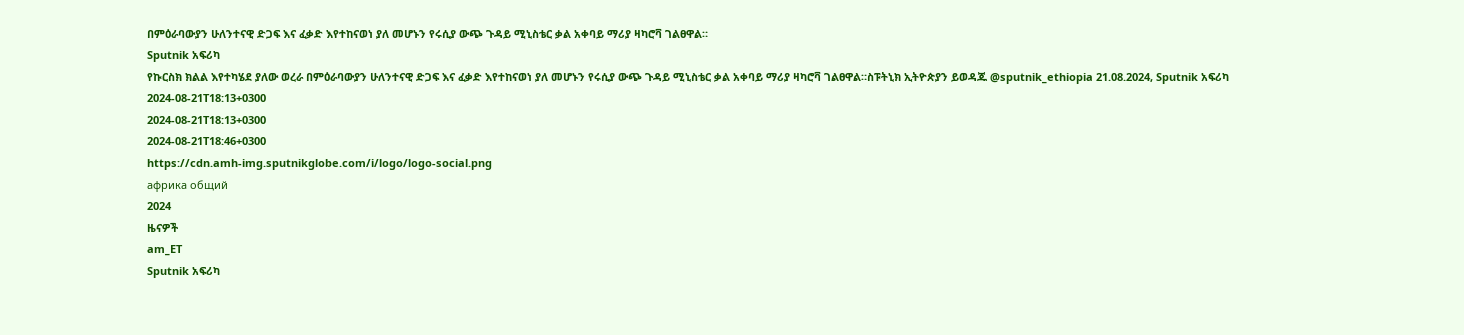በምዕራባውያን ሁለንተናዊ ድጋፍ እና ፈቃድ እየተከናወነ ያለ መሆኑን የሩሲያ ውጭ ጉዳይ ሚኒስቴር ቃል አቀባይ ማሪያ ዛካሮቫ ገልፀዋል።
Sputnik አፍሪካ
የኩርስክ ክልል እየተካሄደ ያለው ወረራ በምዕራባውያን ሁለንተናዊ ድጋፍ እና ፈቃድ እየተከናወነ ያለ መሆኑን የሩሲያ ውጭ ጉዳይ ሚኒስቴር ቃል አቀባይ ማሪያ ዛካሮቫ ገልፀዋል።ስፑትኒክ ኢትዮጵያን ይወዳጁ @sputnik_ethiopia 21.08.2024, Sputnik አፍሪካ
2024-08-21T18:13+0300
2024-08-21T18:13+0300
2024-08-21T18:46+0300
https://cdn.amh-img.sputnikglobe.com/i/logo/logo-social.png
африка общий
2024
ዜናዎች
am_ET
Sputnik አፍሪካ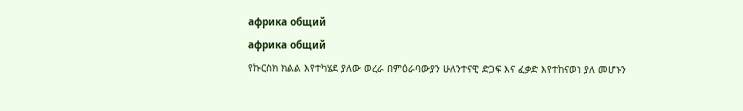африка общий
африка общий
የኩርስክ ክልል እየተካሄደ ያለው ወረራ በምዕራባውያን ሁለንተናዊ ድጋፍ እና ፈቃድ እየተከናወነ ያለ መሆኑን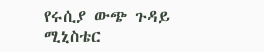የሩሲያ ውጭ ጉዳይ ሚኒስቴር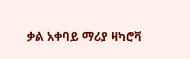ቃል አቀባይ ማሪያ ዛካሮቫ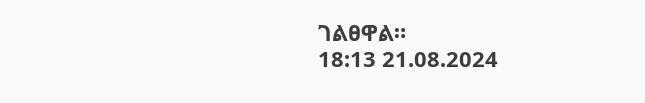ገልፀዋል።
18:13 21.08.2024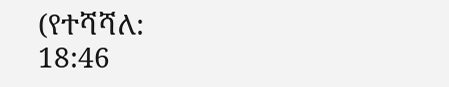(የተሻሻለ: 18:46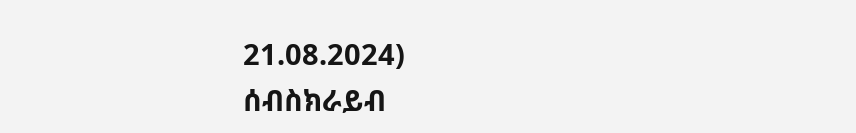21.08.2024)
ሰብስክራይብ